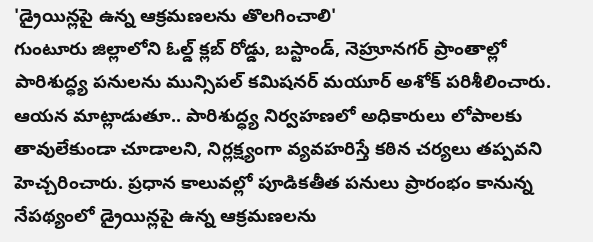'డ్రైయిన్లపై ఉన్న ఆక్రమణలను తొలగించాలి'
గుంటూరు జిల్లాలోని ఓల్డ్ క్లబ్ రోడ్డు, బస్టాండ్, నెహ్రూనగర్ ప్రాంతాల్లో పారిశుద్ధ్య పనులను మున్సిపల్ కమిషనర్ మయూర్ అశోక్ పరిశీలించారు. ఆయన మాట్లాడుతూ.. పారిశుద్ధ్య నిర్వహణలో అధికారులు లోపాలకు తావులేకుండా చూడాలని, నిర్లక్ష్యంగా వ్యవహరిస్తే కఠిన చర్యలు తప్పవని హెచ్చరించారు. ప్రధాన కాలువల్లో పూడికతీత పనులు ప్రారంభం కానున్న నేపథ్యంలో డ్రైయిన్లపై ఉన్న ఆక్రమణలను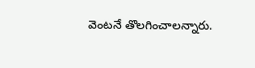వెంటనే తొలగించాలన్నారు.